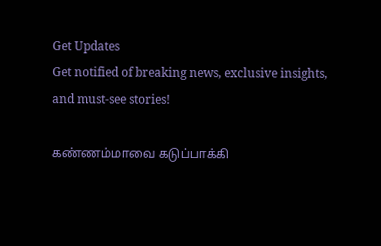Get Updates
Get notified of breaking news, exclusive insights, and must-see stories!

கண்ணம்மாவை கடுப்பாக்கி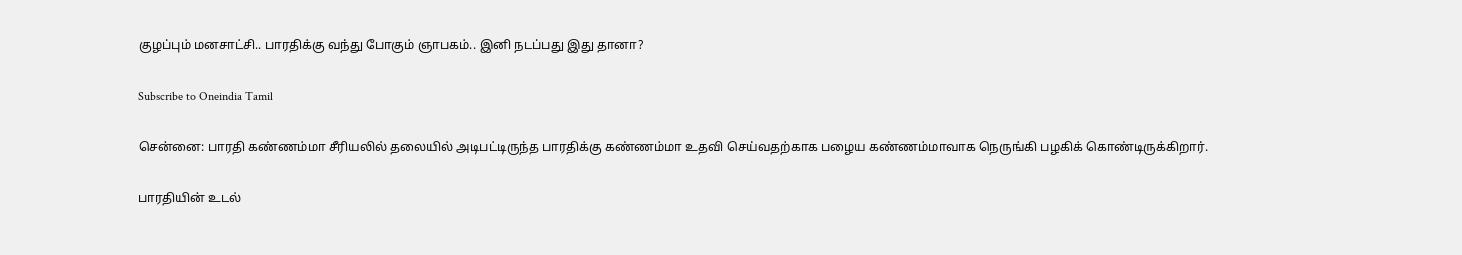குழப்பும் மனசாட்சி.. பாரதிக்கு வந்து போகும் ஞாபகம்.. இனி நடப்பது இது தானா?

Subscribe to Oneindia Tamil

சென்னை: பாரதி கண்ணம்மா சீரியலில் தலையில் அடிபட்டிருந்த பாரதிக்கு கண்ணம்மா உதவி செய்வதற்காக பழைய கண்ணம்மாவாக நெருங்கி பழகிக் கொண்டிருக்கிறார்.

பாரதியின் உடல்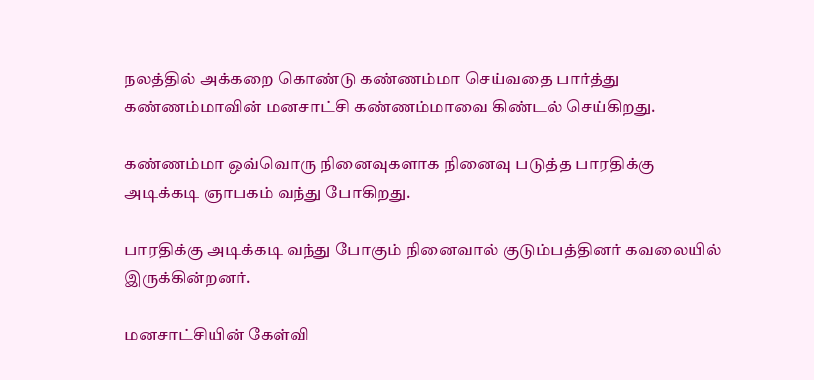நலத்தில் அக்கறை கொண்டு கண்ணம்மா செய்வதை பார்த்து கண்ணம்மாவின் மனசாட்சி கண்ணம்மாவை கிண்டல் செய்கிறது.

கண்ணம்மா ஒவ்வொரு நினைவுகளாக நினைவு படுத்த பாரதிக்கு அடிக்கடி ஞாபகம் வந்து போகிறது.

பாரதிக்கு அடிக்கடி வந்து போகும் நினைவால் குடும்பத்தினர் கவலையில் இருக்கின்றனர்.

மனசாட்சியின் கேள்வி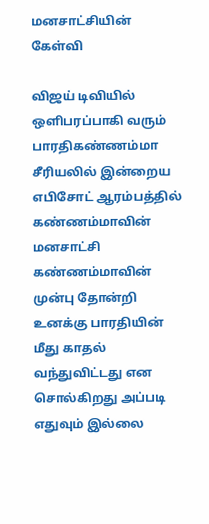மனசாட்சியின் கேள்வி

விஜய் டிவியில் ஒளிபரப்பாகி வரும் பாரதிகண்ணம்மா சீரியலில் இன்றைய எபிசோட் ஆரம்பத்தில் கண்ணம்மாவின் மனசாட்சி கண்ணம்மாவின் முன்பு தோன்றி உனக்கு பாரதியின் மீது காதல் வந்துவிட்டது என சொல்கிறது அப்படி எதுவும் இல்லை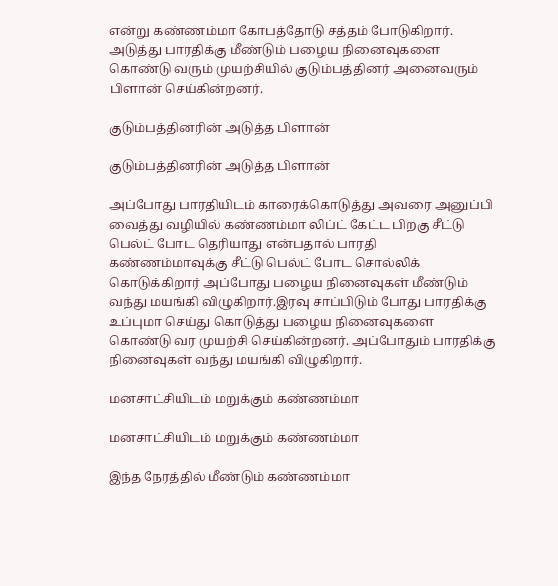என்று கண்ணம்மா கோபத்தோடு சத்தம் போடுகிறார். அடுத்து பாரதிக்கு மீண்டும் பழைய நினைவுகளை கொண்டு வரும் முயற்சியில் குடும்பத்தினர் அனைவரும் பிளான் செய்கின்றனர்.

குடும்பத்தினரின் அடுத்த பிளான்

குடும்பத்தினரின் அடுத்த பிளான்

அப்போது பாரதியிடம் காரைக்கொடுத்து அவரை அனுப்பி வைத்து வழியில் கண்ணம்மா லிப்ட் கேட்ட பிறகு சீட்டு பெல்ட் போட தெரியாது என்பதால் பாரதி கண்ணம்மாவுக்கு சீட்டு பெல்ட் போட சொல்லிக் கொடுக்கிறார் அப்போது பழைய நினைவுகள் மீண்டும் வந்து மயங்கி விழுகிறார்.இரவு சாப்பிடும் போது பாரதிக்கு உப்புமா செய்து கொடுத்து பழைய நினைவுகளை கொண்டு வர முயற்சி செய்கின்றனர். அப்போதும் பாரதிக்கு நினைவுகள் வந்து மயங்கி விழுகிறார்.

மனசாட்சியிடம் மறுக்கும் கண்ணம்மா

மனசாட்சியிடம் மறுக்கும் கண்ணம்மா

இந்த நேரத்தில் மீண்டும் கண்ணம்மா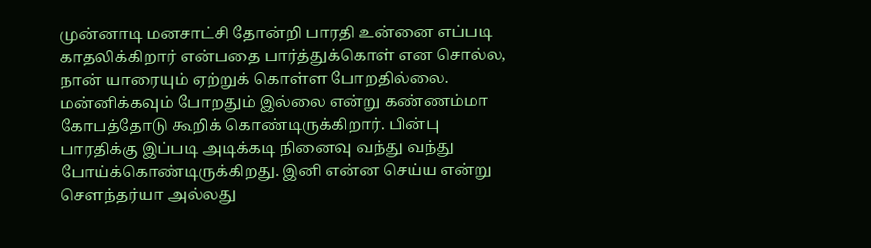முன்னாடி மனசாட்சி தோன்றி பாரதி உன்னை எப்படி காதலிக்கிறார் என்பதை பார்த்துக்கொள் என சொல்ல, நான் யாரையும் ஏற்றுக் கொள்ள போறதில்லை. மன்னிக்கவும் போறதும் இல்லை என்று கண்ணம்மா கோபத்தோடு கூறிக் கொண்டிருக்கிறார். பின்பு பாரதிக்கு இப்படி அடிக்கடி நினைவு வந்து வந்து போய்க்கொண்டிருக்கிறது. இனி என்ன செய்ய என்று சௌந்தர்யா அல்லது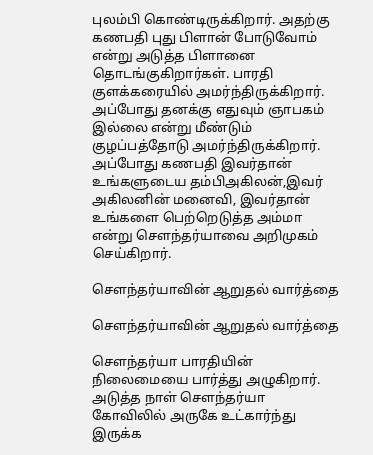புலம்பி கொண்டிருக்கிறார். அதற்கு கணபதி புது பிளான் போடுவோம் என்று அடுத்த பிளானை தொடங்குகிறார்கள். பாரதி குளக்கரையில் அமர்ந்திருக்கிறார். அப்போது தனக்கு எதுவும் ஞாபகம் இல்லை என்று மீண்டும் குழப்பத்தோடு அமர்ந்திருக்கிறார். அப்போது கணபதி இவர்தான் உங்களுடைய தம்பிஅகிலன்,இவர் அகிலனின் மனைவி, இவர்தான் உங்களை பெற்றெடுத்த அம்மா என்று சௌந்தர்யாவை அறிமுகம் செய்கிறார்.

சௌந்தர்யாவின் ஆறுதல் வார்த்தை

சௌந்தர்யாவின் ஆறுதல் வார்த்தை

சௌந்தர்யா பாரதியின் நிலைமையை பார்த்து அழுகிறார். அடுத்த நாள் சௌந்தர்யா கோவிலில் அருகே உட்கார்ந்து இருக்க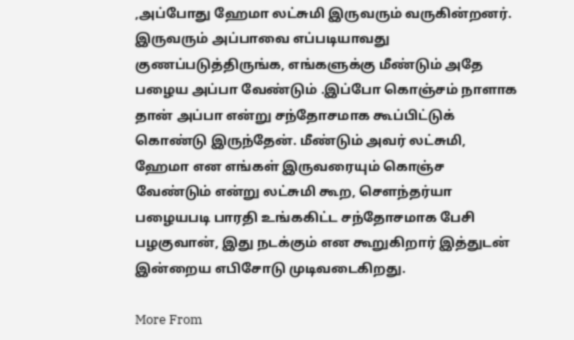,அப்போது ஹேமா லட்சுமி இருவரும் வருகின்றனர். இருவரும் அப்பாவை எப்படியாவது குணப்படுத்திருங்க, எங்களுக்கு மீண்டும் அதே பழைய அப்பா வேண்டும் .இப்போ கொஞ்சம் நாளாக தான் அப்பா என்று சந்தோசமாக கூப்பிட்டுக் கொண்டு இருந்தேன். மீண்டும் அவர் லட்சுமி, ஹேமா என எங்கள் இருவரையும் கொஞ்ச வேண்டும் என்று லட்சுமி கூற, சௌந்தர்யா பழையபடி பாரதி உங்ககிட்ட சந்தோசமாக பேசி பழகுவான், இது நடக்கும் என கூறுகிறார் இத்துடன் இன்றைய எபிசோடு முடிவடைகிறது.

More From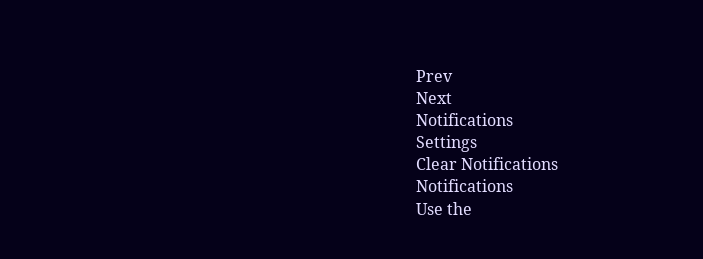Prev
Next
Notifications
Settings
Clear Notifications
Notifications
Use the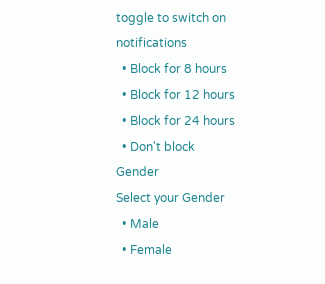toggle to switch on notifications
  • Block for 8 hours
  • Block for 12 hours
  • Block for 24 hours
  • Don't block
Gender
Select your Gender
  • Male
  • Female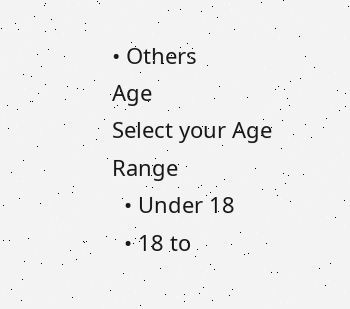• Others
Age
Select your Age Range
  • Under 18
  • 18 to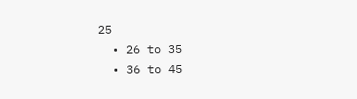25
  • 26 to 35
  • 36 to 45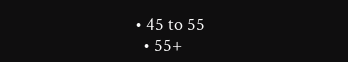• 45 to 55
  • 55+